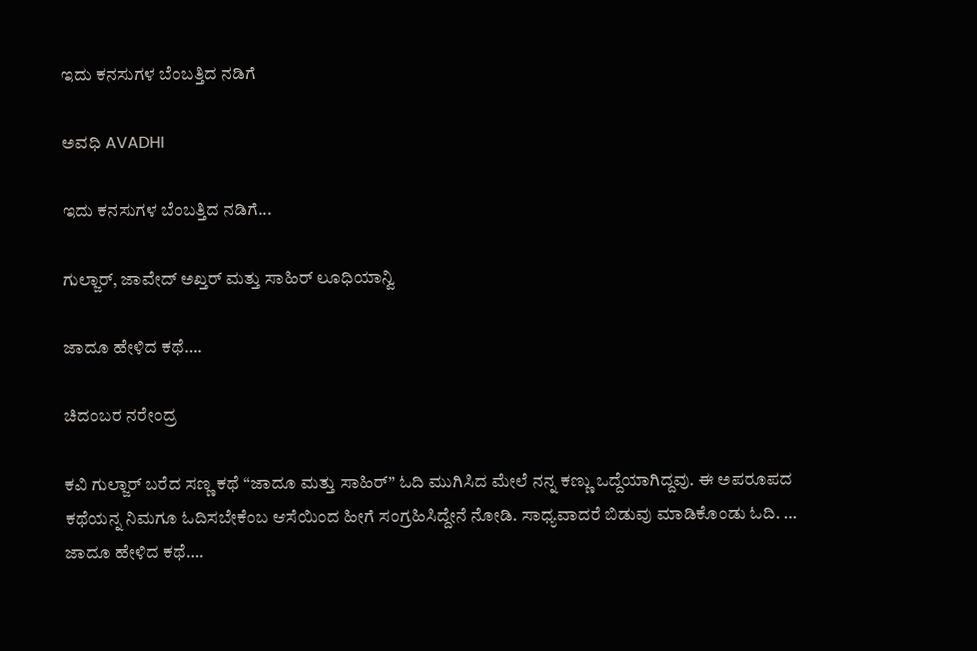ಇದು ಕನಸುಗಳ ಬೆಂಬತ್ತಿದ ನಡಿಗೆ‍

ಅವಧಿ AVADHI

ಇದು ಕನಸುಗಳ ಬೆಂಬತ್ತಿದ ನಡಿಗೆ...

ಗುಲ್ಜಾರ್, ಜಾವೇದ್ ಅಖ್ತರ್ ಮತ್ತು ಸಾಹಿರ್ ಲೂಧಿಯಾನ್ವಿ

ಜಾದೂ ಹೇಳಿದ ಕಥೆ….

ಚಿದಂಬರ ನರೇಂದ್ರ

ಕವಿ ಗುಲ್ಜಾರ್ ಬರೆದ ಸಣ್ಣ ಕಥೆ “ಜಾದೂ ಮತ್ತು ಸಾಹಿರ್” ಓದಿ ಮುಗಿಸಿದ ಮೇಲೆ ನನ್ನ ಕಣ್ಣು ಒದ್ದೆಯಾಗಿದ್ದವು. ಈ ಅಪರೂಪದ ಕಥೆಯನ್ನ ನಿಮಗೂ ಓದಿಸಬೇಕೆಂಬ ಆಸೆಯಿಂದ ಹೀಗೆ ಸಂಗ್ರಹಿಸಿದ್ದೇನೆ ನೋಡಿ. ಸಾಧ್ಯವಾದರೆ ಬಿಡುವು ಮಾಡಿಕೊಂಡು ಓದಿ. …
ಜಾದೂ ಹೇಳಿದ ಕಥೆ….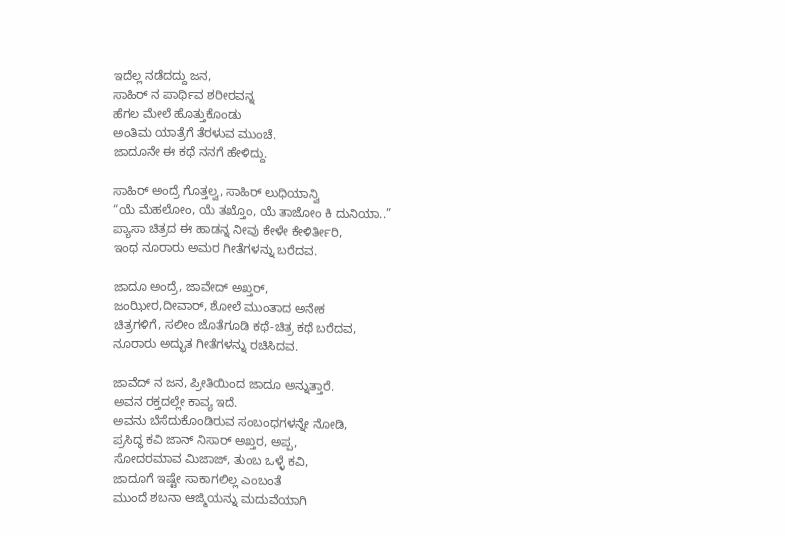ಇದೆಲ್ಲ ನಡೆದದ್ದು ಜನ,
ಸಾಹಿರ್ ನ ಪಾರ್ಥಿವ ಶರೀರವನ್ನ
ಹೆಗಲ ಮೇಲೆ ಹೊತ್ತುಕೊಂಡು
ಅಂತಿಮ ಯಾತ್ರೆಗೆ ತೆರಳುವ ಮುಂಚೆ.
ಜಾದೂನೇ ಈ ಕಥೆ ನನಗೆ ಹೇಳಿದ್ದು.

ಸಾಹಿರ್ ಅಂದ್ರೆ ಗೊತ್ತಲ್ವ, ಸಾಹಿರ್ ಲುಧಿಯಾನ್ವಿ
“ಯೆ ಮೆಹಲೋಂ, ಯೆ ತಖ್ತೊಂ, ಯೆ ತಾಜೋಂ ಕಿ ದುನಿಯಾ..”
ಪ್ಯಾಸಾ ಚಿತ್ರದ ಈ ಹಾಡನ್ನ ನೀವು ಕೇಳೇ ಕೇಳಿರ್ತೀರಿ,
ಇಂಥ ನೂರಾರು ಅಮರ ಗೀತೆಗಳನ್ನು ಬರೆದವ.

ಜಾದೂ ಅಂದ್ರೆ, ಜಾವೇದ್ ಅಖ್ತರ್,
ಜಂಝೀರ,ದೀವಾರ್, ಶೋಲೆ ಮುಂತಾದ ಅನೇಕ
ಚಿತ್ರಗಳಿಗೆ, ಸಲೀಂ ಜೊತೆಗೂಡಿ ಕಥೆ-ಚಿತ್ರ ಕಥೆ ಬರೆದವ,
ನೂರಾರು ಅದ್ಭುತ ಗೀತೆಗಳನ್ನು ರಚಿಸಿದವ.

ಜಾವೆದ್ ನ ಜನ, ಪ್ರೀತಿಯಿಂದ ಜಾದೂ ಅನ್ನುತ್ತಾರೆ.
ಅವನ ರಕ್ತದಲ್ಲೇ ಕಾವ್ಯ ಇದೆ.
ಅವನು ಬೆಸೆದುಕೊಂಡಿರುವ ಸಂಬಂಧಗಳನ್ನೇ ನೋಡಿ,
ಪ್ರಸಿದ್ಧ ಕವಿ ಜಾನ್ ನಿಸಾರ್ ಅಖ್ತರ, ಅಪ್ಪ,
ಸೋದರಮಾವ ಮಿಜಾಜ್, ತುಂಬ ಒಳ್ಳೆ ಕವಿ,
ಜಾದೂಗೆ ಇಷ್ಟೇ ಸಾಕಾಗಲಿಲ್ಲ ಎಂಬಂತೆ
ಮುಂದೆ ಶಬನಾ ಆಜ್ಮಿಯನ್ನು ಮದುವೆಯಾಗಿ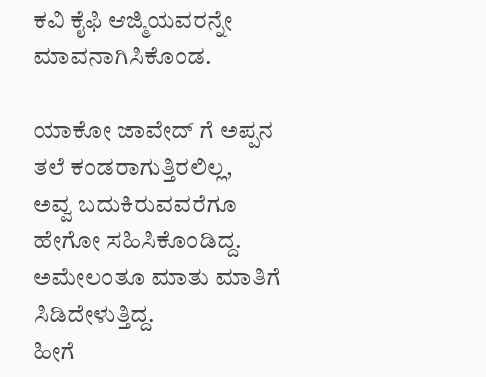ಕವಿ ಕೈಫಿ ಆಜ್ಮಿಯವರನ್ನೇ ಮಾವನಾಗಿಸಿಕೊಂಡ.

ಯಾಕೋ ಜಾವೇದ್ ಗೆ ಅಪ್ಪನ ತಲೆ ಕಂಡರಾಗುತ್ತಿರಲಿಲ್ಲ,
ಅವ್ವ ಬದುಕಿರುವವರೆಗೂ ಹೇಗೋ ಸಹಿಸಿಕೊಂಡಿದ್ದ.
ಅಮೇಲಂತೂ ಮಾತು ಮಾತಿಗೆ ಸಿಡಿದೇಳುತ್ತಿದ್ದ.
ಹೀಗೆ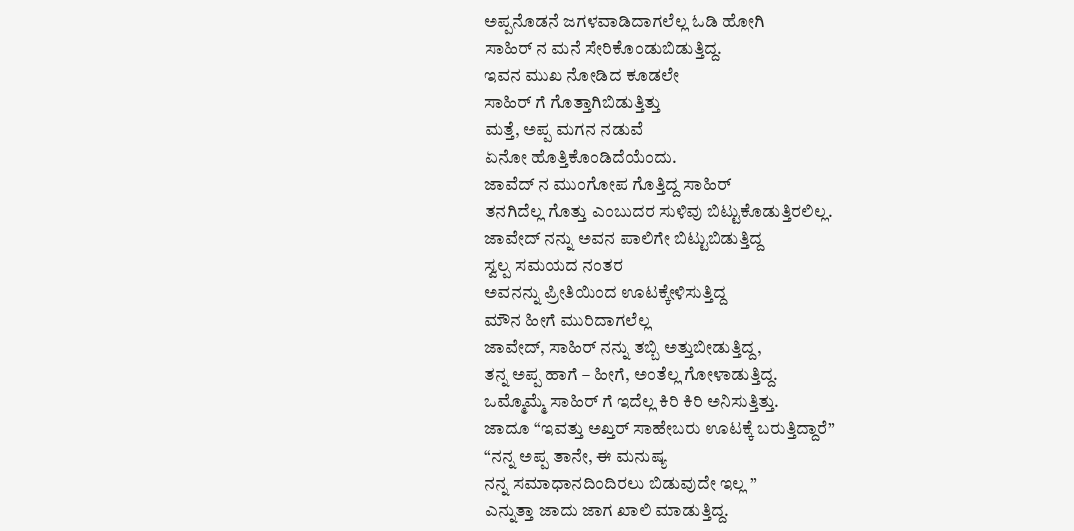ಅಪ್ಪನೊಡನೆ ಜಗಳವಾಡಿದಾಗಲೆಲ್ಲ ಓಡಿ ಹೋಗಿ
ಸಾಹಿರ್ ನ ಮನೆ ಸೇರಿಕೊಂಡುಬಿಡುತ್ತಿದ್ದ.
ಇವನ ಮುಖ ನೋಡಿದ ಕೂಡಲೇ
ಸಾಹಿರ್ ಗೆ ಗೊತ್ತಾಗಿಬಿಡುತ್ತಿತ್ತು
ಮತ್ತೆ, ಅಪ್ಪ ಮಗನ ನಡುವೆ
ಏನೋ ಹೊತ್ತಿಕೊಂಡಿದೆಯೆಂದು.
ಜಾವೆದ್ ನ ಮುಂಗೋಪ ಗೊತ್ತಿದ್ದ ಸಾಹಿರ್
ತನಗಿದೆಲ್ಲ ಗೊತ್ತು ಎಂಬುದರ ಸುಳಿವು ಬಿಟ್ಟುಕೊಡುತ್ತಿರಲಿಲ್ಲ.
ಜಾವೇದ್ ನನ್ನು ಅವನ ಪಾಲಿಗೇ ಬಿಟ್ಟುಬಿಡುತ್ತಿದ್ದ
ಸ್ವಲ್ಪ ಸಮಯದ ನಂತರ
ಅವನನ್ನು ಪ್ರೀತಿಯಿಂದ ಊಟಕ್ಕೇಳಿಸುತ್ತಿದ್ದ
ಮೌನ ಹೀಗೆ ಮುರಿದಾಗಲೆಲ್ಲ
ಜಾವೇದ್, ಸಾಹಿರ್ ನನ್ನು ತಬ್ಬಿ ಅತ್ತುಬೀಡುತ್ತಿದ್ದ,
ತನ್ನ ಅಪ್ಪ ಹಾಗೆ – ಹೀಗೆ, ಅಂತೆಲ್ಲ ಗೋಳಾಡುತ್ತಿದ್ದ.
ಒಮ್ಮೊಮ್ಮೆ ಸಾಹಿರ್ ಗೆ ಇದೆಲ್ಲ ಕಿರಿ ಕಿರಿ ಅನಿಸುತ್ತಿತ್ತು.
ಜಾದೂ “ಇವತ್ತು ಅಖ್ತರ್ ಸಾಹೇಬರು ಊಟಕ್ಕೆ ಬರುತ್ತಿದ್ದಾರೆ”
“ನನ್ನ ಅಪ್ಪ ತಾನೇ, ಈ ಮನುಷ್ಯ
ನನ್ನ ಸಮಾಧಾನದಿಂದಿರಲು ಬಿಡುವುದೇ ಇಲ್ಲ ”
ಎನ್ನುತ್ತಾ ಜಾದು ಜಾಗ ಖಾಲಿ ಮಾಡುತ್ತಿದ್ದ.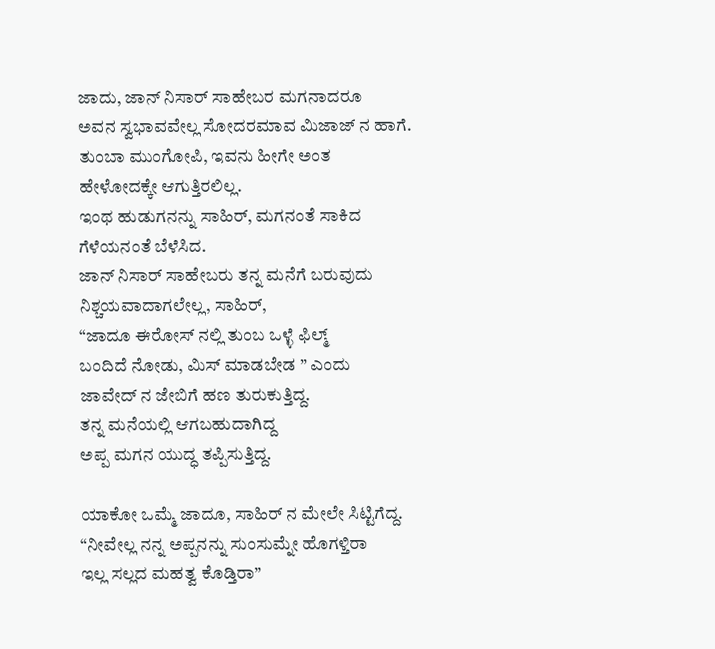ಜಾದು, ಜಾನ್ ನಿಸಾರ್ ಸಾಹೇಬರ ಮಗನಾದರೂ
ಅವನ ಸ್ವಭಾವವೇಲ್ಲ ಸೋದರಮಾವ ಮಿಜಾಜ್ ನ ಹಾಗೆ.
ತುಂಬಾ ಮುಂಗೋಪಿ, ಇವನು ಹೀಗೇ ಅಂತ
ಹೇಳೋದಕ್ಕೇ ಆಗುತ್ತಿರಲಿಲ್ಲ.
ಇಂಥ ಹುಡುಗನನ್ನು ಸಾಹಿರ್, ಮಗನಂತೆ ಸಾಕಿದ
ಗೆಳೆಯನಂತೆ ಬೆಳೆಸಿದ.
ಜಾನ್ ನಿಸಾರ್ ಸಾಹೇಬರು ತನ್ನ ಮನೆಗೆ ಬರುವುದು
ನಿಶ್ಚಯವಾದಾಗಲೇಲ್ಲ, ಸಾಹಿರ್,
“ಜಾದೂ ಈರೋಸ್ ನಲ್ಲಿ ತುಂಬ ಒಳ್ಳೆ ಫಿಲ್ಮ್
ಬಂದಿದೆ ನೋಡು, ಮಿಸ್ ಮಾಡಬೇಡ ” ಎಂದು
ಜಾವೇದ್ ನ ಜೇಬಿಗೆ ಹಣ ತುರುಕುತ್ತಿದ್ದ.
ತನ್ನ ಮನೆಯಲ್ಲಿ ಆಗಬಹುದಾಗಿದ್ದ
ಅಪ್ಪ ಮಗನ ಯುದ್ಧ ತಪ್ಪಿಸುತ್ತಿದ್ದ.

ಯಾಕೋ ಒಮ್ಮೆ ಜಾದೂ, ಸಾಹಿರ್ ನ ಮೇಲೇ ಸಿಟ್ಟಿಗೆದ್ದ.
“ನೀವೇಲ್ಲ ನನ್ನ ಅಪ್ಪನನ್ನು ಸುಂಸುಮ್ನೇ ಹೊಗಳ್ತಿರಾ
ಇಲ್ಲ ಸಲ್ಲದ ಮಹತ್ವ ಕೊಡ್ತಿರಾ”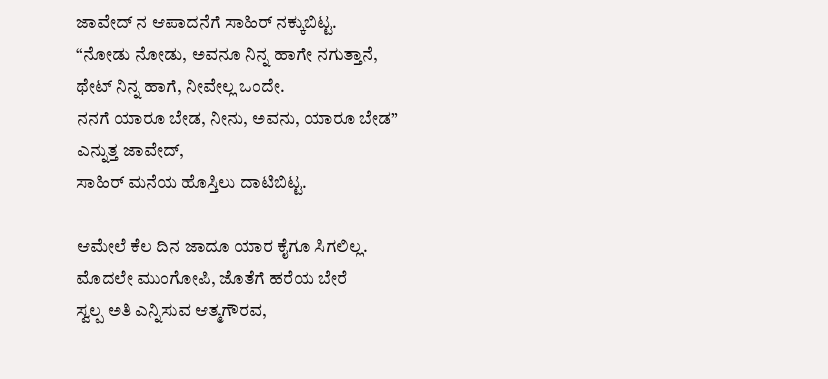ಜಾವೇದ್ ನ ಆಪಾದನೆಗೆ ಸಾಹಿರ್ ನಕ್ಕುಬಿಟ್ಟ.
“ನೋಡು ನೋಡು, ಅವನೂ ನಿನ್ನ ಹಾಗೇ ನಗುತ್ತಾನೆ,
ಥೇಟ್ ನಿನ್ನ ಹಾಗೆ, ನೀವೇಲ್ಲ ಒಂದೇ.
ನನಗೆ ಯಾರೂ ಬೇಡ, ನೀನು, ಅವನು, ಯಾರೂ ಬೇಡ”
ಎನ್ನುತ್ತ ಜಾವೇದ್,
ಸಾಹಿರ್ ಮನೆಯ ಹೊಸ್ತಿಲು ದಾಟಿಬಿಟ್ಟ.

ಆಮೇಲೆ ಕೆಲ ದಿನ ಜಾದೂ ಯಾರ ಕೈಗೂ ಸಿಗಲಿಲ್ಲ.
ಮೊದಲೇ ಮುಂಗೋಪಿ, ಜೊತೆಗೆ ಹರೆಯ ಬೇರೆ
ಸ್ವಲ್ಪ ಅತಿ ಎನ್ನಿಸುವ ಆತ್ಮಗೌರವ,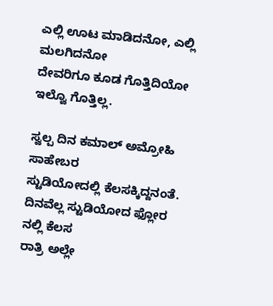ಎಲ್ಲಿ ಊಟ ಮಾಡಿದನೋ, ಎಲ್ಲಿ ಮಲಗಿದನೋ
ದೇವರಿಗೂ ಕೂಡ ಗೊತ್ತಿದಿಯೋ ಇಲ್ವೊ ಗೊತ್ತಿಲ್ಲ.

ಸ್ವಲ್ಪ ದಿನ ಕಮಾಲ್ ಅಮ್ರೋಹಿ ಸಾಹೇಬರ
ಸ್ಟುಡಿಯೋದಲ್ಲಿ ಕೆಲಸಕ್ಕಿದ್ದನಂತೆ.
ದಿನವೆಲ್ಲ ಸ್ಟುಡಿಯೋದ ಫ್ಲೋರ ನಲ್ಲಿ ಕೆಲಸ
ರಾತ್ರಿ ಅಲ್ಲೇ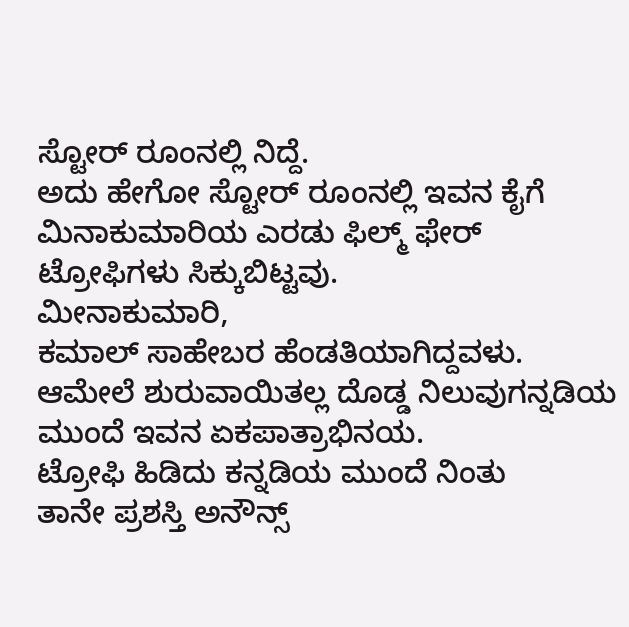ಸ್ಟೋರ್ ರೂಂನಲ್ಲಿ ನಿದ್ದೆ.
ಅದು ಹೇಗೋ ಸ್ಟೋರ್ ರೂಂನಲ್ಲಿ ಇವನ ಕೈಗೆ
ಮಿನಾಕುಮಾರಿಯ ಎರಡು ಫಿಲ್ಮ್ ಫೇರ್
ಟ್ರೋಫಿಗಳು ಸಿಕ್ಕುಬಿಟ್ಟವು.
ಮೀನಾಕುಮಾರಿ,
ಕಮಾಲ್ ಸಾಹೇಬರ ಹೆಂಡತಿಯಾಗಿದ್ದವಳು.
ಆಮೇಲೆ ಶುರುವಾಯಿತಲ್ಲ ದೊಡ್ಡ ನಿಲುವುಗನ್ನಡಿಯ
ಮುಂದೆ ಇವನ ಏಕಪಾತ್ರಾಭಿನಯ.
ಟ್ರೋಫಿ ಹಿಡಿದು ಕನ್ನಡಿಯ ಮುಂದೆ ನಿಂತು
ತಾನೇ ಪ್ರಶಸ್ತಿ ಅನೌನ್ಸ್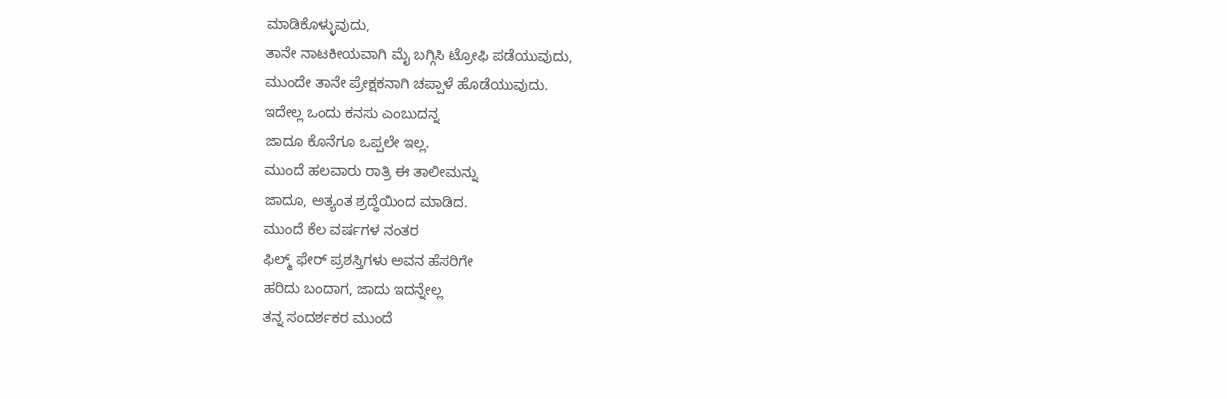ಮಾಡಿಕೊಳ್ಳುವುದು,
ತಾನೇ ನಾಟಕೀಯವಾಗಿ ಮೈ ಬಗ್ಗಿಸಿ ಟ್ರೋಫಿ ಪಡೆಯುವುದು,
ಮುಂದೇ ತಾನೇ ಪ್ರೇಕ್ಷಕನಾಗಿ ಚಪ್ಪಾಳೆ ಹೊಡೆಯುವುದು.
ಇದೇಲ್ಲ ಒಂದು ಕನಸು ಎಂಬುದನ್ನ
ಜಾದೂ ಕೊನೆಗೂ ಒಪ್ಪಲೇ ಇಲ್ಲ.
ಮುಂದೆ ಹಲವಾರು ರಾತ್ರಿ ಈ ತಾಲೀಮನ್ನು
ಜಾದೂ, ಅತ್ಯಂತ ಶ್ರದ್ಧೆಯಿಂದ ಮಾಡಿದ.
ಮುಂದೆ ಕೆಲ ವರ್ಷಗಳ ನಂತರ
ಫಿಲ್ಮ್ ಫೇರ್ ಪ್ರಶಸ್ತಿಗಳು ಅವನ ಹೆಸರಿಗೇ
ಹರಿದು ಬಂದಾಗ, ಜಾದು ಇದನ್ನೇಲ್ಲ
ತನ್ನ ಸಂದರ್ಶಕರ ಮುಂದೆ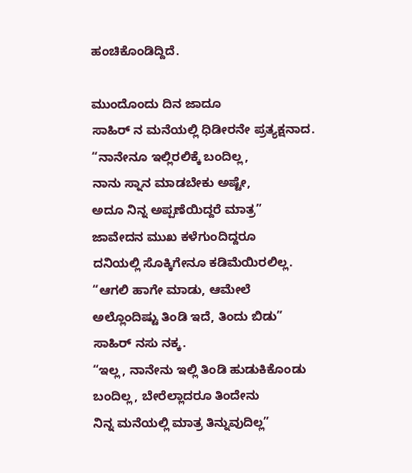ಹಂಚಿಕೊಂಡಿದ್ದಿದೆ.

ಮುಂದೊಂದು ದಿನ ಜಾದೂ
ಸಾಹಿರ್ ನ ಮನೆಯಲ್ಲಿ ಧಿಡೀರನೇ ಪ್ರತ್ಯಕ್ಷನಾದ.
“ನಾನೇನೂ ಇಲ್ಲಿರಲಿಕ್ಕೆ ಬಂದಿಲ್ಲ,
ನಾನು ಸ್ನಾನ ಮಾಡಬೇಕು ಅಷ್ಟೇ,
ಅದೂ ನಿನ್ನ ಅಪ್ಪಣೆಯಿದ್ದರೆ ಮಾತ್ರ”
ಜಾವೇದನ ಮುಖ ಕಳೆಗುಂದಿದ್ದರೂ
ದನಿಯಲ್ಲಿ ಸೊಕ್ಕಿಗೇನೂ ಕಡಿಮೆಯಿರಲಿಲ್ಲ.
“ಆಗಲಿ ಹಾಗೇ ಮಾಡು, ಆಮೇಲೆ
ಅಲ್ಲೊಂದಿಷ್ಟು ತಿಂಡಿ ಇದೆ, ತಿಂದು ಬಿಡು”
ಸಾಹಿರ್ ನಸು ನಕ್ಕ.
“ಇಲ್ಲ, ನಾನೇನು ಇಲ್ಲಿ ತಿಂಡಿ ಹುಡುಕಿಕೊಂಡು
ಬಂದಿಲ್ಲ, ಬೇರೆಲ್ಲಾದರೂ ತಿಂದೇನು
ನಿನ್ನ ಮನೆಯಲ್ಲಿ ಮಾತ್ರ ತಿನ್ನುವುದಿಲ್ಲ”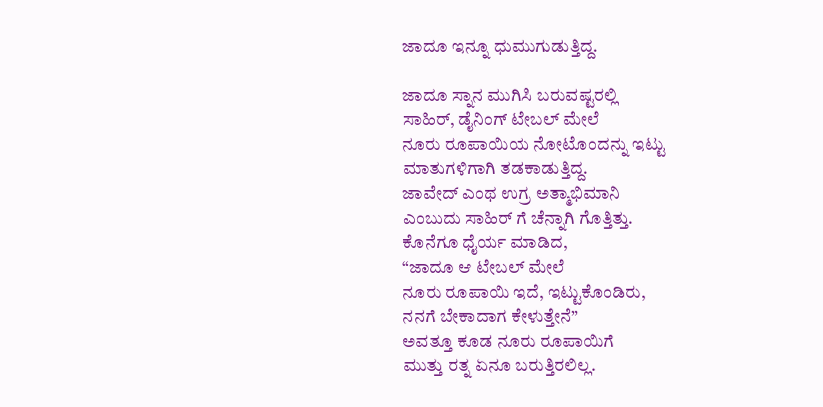ಜಾದೂ ಇನ್ನೂ ಧುಮುಗುಡುತ್ತಿದ್ದ.

ಜಾದೂ ಸ್ನಾನ ಮುಗಿಸಿ ಬರುವಷ್ಟರಲ್ಲಿ
ಸಾಹಿರ್, ಡೈನಿಂಗ್ ಟೇಬಲ್ ಮೇಲೆ
ನೂರು ರೂಪಾಯಿಯ ನೋಟೊಂದನ್ನು ಇಟ್ಟು
ಮಾತುಗಳಿಗಾಗಿ ತಡಕಾಡುತ್ತಿದ್ದ.
ಜಾವೇದ್ ಎಂಥ ಉಗ್ರ ಅತ್ಮಾಭಿಮಾನಿ
ಎಂಬುದು ಸಾಹಿರ್ ಗೆ ಚೆನ್ನಾಗಿ ಗೊತ್ತಿತ್ತು.
ಕೊನೆಗೂ ಧೈರ್ಯ ಮಾಡಿದ,
“ಜಾದೂ ಆ ಟೇಬಲ್ ಮೇಲೆ
ನೂರು ರೂಪಾಯಿ ಇದೆ, ಇಟ್ಟುಕೊಂಡಿರು,
ನನಗೆ ಬೇಕಾದಾಗ ಕೇಳುತ್ತೇನೆ”
ಅವತ್ತೂ ಕೂಡ ನೂರು ರೂಪಾಯಿಗೆ
ಮುತ್ತು ರತ್ನ ಏನೂ ಬರುತ್ತಿರಲಿಲ್ಲ.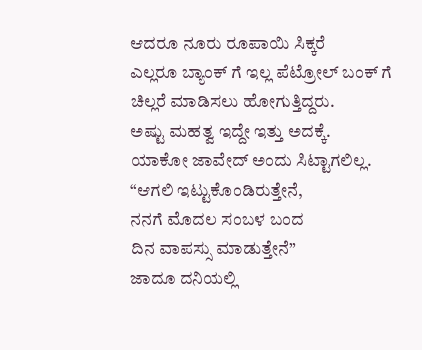ಆದರೂ ನೂರು ರೂಪಾಯಿ ಸಿಕ್ಕರೆ
ಎಲ್ಲರೂ ಬ್ಯಾಂಕ್ ಗೆ ಇಲ್ಲ ಪೆಟ್ರೋಲ್ ಬಂಕ್ ಗೆ
ಚಿಲ್ಲರೆ ಮಾಡಿಸಲು ಹೋಗುತ್ತಿದ್ದರು.
ಅಷ್ಟು ಮಹತ್ವ ಇದ್ದೇ ಇತ್ತು ಅದಕ್ಕೆ.
ಯಾಕೋ ಜಾವೇದ್ ಅಂದು ಸಿಟ್ಟಾಗಲಿಲ್ಲ.
“ಆಗಲಿ ಇಟ್ಟುಕೊಂಡಿರುತ್ತೇನೆ,
ನನಗೆ ಮೊದಲ ಸಂಬಳ ಬಂದ
ದಿನ ವಾಪಸ್ಸು ಮಾಡುತ್ತೇನೆ”
ಜಾದೂ ದನಿಯಲ್ಲಿ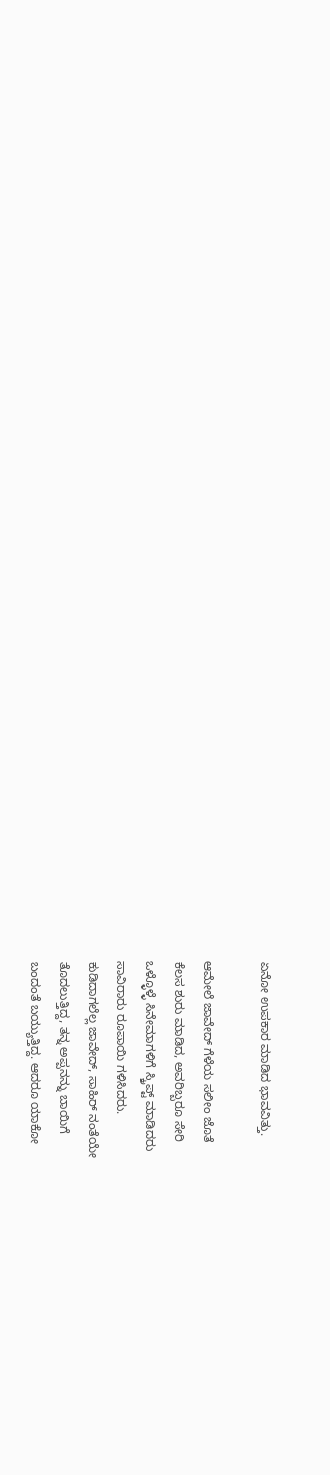ಏನೋ ಉಪಕಾರ ಮಾಡಿದ ಭಾವವಿತ್ತು.

ಆಮೇಲೆ ಜಾವೇದ್ ಗೆಳೆಯ ಸಲೀಂ ಜೊತೆ
ಕೆಲಸ ಶುರು ಮಾಡಿದ, ಅವರಿಬ್ಬರೂ ಸೇರಿ
ಒಳ್ಳೊಳ್ಳೆ ಸಿನೇಮಾಗಳಿಗೆ ಸ್ಕ್ರಿಪ್ಟ್ ಮಾಡಿದರು
ಸಾವಿರಾರು ರೂಪಾಯಿ ಗಳಿಸಿದರು.
ಕುಡಿದಾಗಲೆಲ್ಲ ಜಾವೇದ್, ಸಾಹಿರ್ ನಂತೆಯೇ
ತೊದಲುತ್ತಿದ್ದ, ತನ್ನ ಅಪ್ಪನನ್ನು ಬಾಯಿಗೆ
ಬಂದಂತೆ ಬಯ್ಯುತ್ತಿದ್ದ. ಆದರೂ ಯಾಕೋ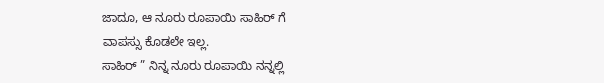ಜಾದೂ, ಆ ನೂರು ರೂಪಾಯಿ ಸಾಹಿರ್ ಗೆ
ವಾಪಸ್ಸು ಕೊಡಲೇ ಇಲ್ಲ.
ಸಾಹಿರ್ ” ನಿನ್ನ ನೂರು ರೂಪಾಯಿ ನನ್ನಲ್ಲಿ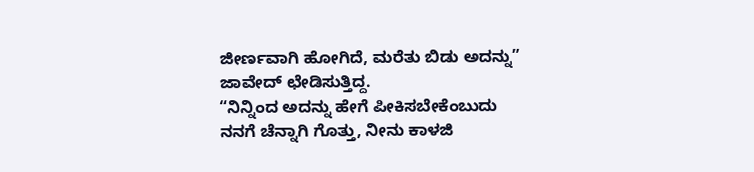ಜೀರ್ಣವಾಗಿ ಹೋಗಿದೆ, ಮರೆತು ಬಿಡು ಅದನ್ನು”
ಜಾವೇದ್ ಛೇಡಿಸುತ್ತಿದ್ದ.
“ನಿನ್ನಿಂದ ಅದನ್ನು ಹೇಗೆ ಪೀಕಿಸಬೇಕೆಂಬುದು
ನನಗೆ ಚೆನ್ನಾಗಿ ಗೊತ್ತು, ನೀನು ಕಾಳಜಿ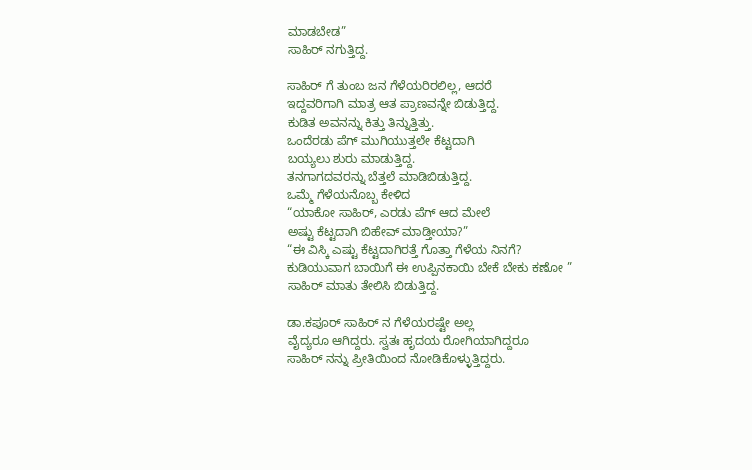ಮಾಡಬೇಡ”
ಸಾಹಿರ್ ನಗುತ್ತಿದ್ದ.

ಸಾಹಿರ್ ಗೆ ತುಂಬ ಜನ ಗೆಳೆಯರಿರಲಿಲ್ಲ, ಆದರೆ
ಇದ್ದವರಿಗಾಗಿ ಮಾತ್ರ ಆತ ಪ್ರಾಣವನ್ನೇ ಬಿಡುತ್ತಿದ್ದ.
ಕುಡಿತ ಅವನನ್ನು ಕಿತ್ತು ತಿನ್ನುತ್ತಿತ್ತು.
ಒಂದೆರಡು ಪೆಗ್ ಮುಗಿಯುತ್ತಲೇ ಕೆಟ್ಟದಾಗಿ
ಬಯ್ಯಲು ಶುರು ಮಾಡುತ್ತಿದ್ದ.
ತನಗಾಗದವರನ್ನು ಬೆತ್ತಲೆ ಮಾಡಿಬಿಡುತ್ತಿದ್ದ.
ಒಮ್ಮೆ ಗೆಳೆಯನೊಬ್ಬ ಕೇಳಿದ
“ಯಾಕೋ ಸಾಹಿರ್, ಎರಡು ಪೆಗ್ ಆದ ಮೇಲೆ
ಅಷ್ಟು ಕೆಟ್ಟದಾಗಿ ಬಿಹೇವ್ ಮಾಡ್ತೀಯಾ?”
“ಈ ವಿಸ್ಕಿ ಎಷ್ಟು ಕೆಟ್ಟದಾಗಿರತ್ತೆ ಗೊತ್ತಾ ಗೆಳೆಯ ನಿನಗೆ?
ಕುಡಿಯುವಾಗ ಬಾಯಿಗೆ ಈ ಉಪ್ಪಿನಕಾಯಿ ಬೇಕೆ ಬೇಕು ಕಣೋ ”
ಸಾಹಿರ್ ಮಾತು ತೇಲಿಸಿ ಬಿಡುತ್ತಿದ್ದ.

ಡಾ.ಕಪೂರ್ ಸಾಹಿರ್ ನ ಗೆಳೆಯರಷ್ಟೇ ಅಲ್ಲ
ವೈದ್ಯರೂ ಆಗಿದ್ದರು. ಸ್ವತಃ ಹೃದಯ ರೋಗಿಯಾಗಿದ್ದರೂ
ಸಾಹಿರ್ ನನ್ನು ಪ್ರೀತಿಯಿಂದ ನೋಡಿಕೊಳ್ಳುತ್ತಿದ್ದರು.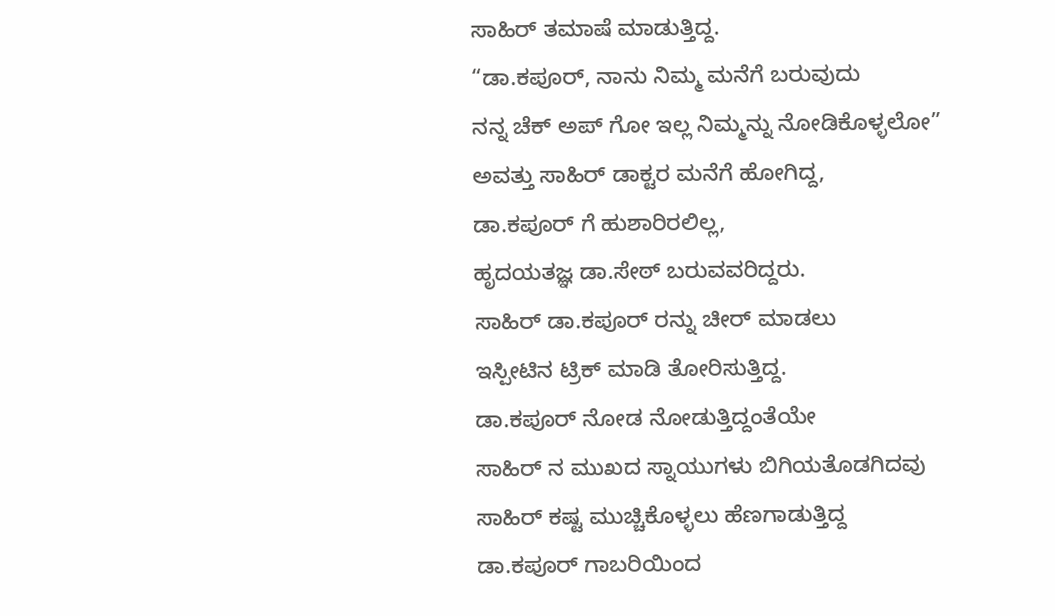ಸಾಹಿರ್ ತಮಾಷೆ ಮಾಡುತ್ತಿದ್ದ.
“ಡಾ.ಕಪೂರ್, ನಾನು ನಿಮ್ಮ ಮನೆಗೆ ಬರುವುದು
ನನ್ನ ಚೆಕ್ ಅಪ್ ಗೋ ಇಲ್ಲ ನಿಮ್ಮನ್ನು ನೋಡಿಕೊಳ್ಳಲೋ”
ಅವತ್ತು ಸಾಹಿರ್ ಡಾಕ್ಟರ ಮನೆಗೆ ಹೋಗಿದ್ದ,
ಡಾ.ಕಪೂರ್ ಗೆ ಹುಶಾರಿರಲಿಲ್ಲ,
ಹೃದಯತಜ್ಞ ಡಾ.ಸೇಠ್ ಬರುವವರಿದ್ದರು.
ಸಾಹಿರ್ ಡಾ.ಕಪೂರ್ ರನ್ನು ಚೀರ್ ಮಾಡಲು
ಇಸ್ಪೀಟಿನ ಟ್ರಿಕ್ ಮಾಡಿ ತೋರಿಸುತ್ತಿದ್ದ.
ಡಾ.ಕಪೂರ್ ನೋಡ ನೋಡುತ್ತಿದ್ದಂತೆಯೇ
ಸಾಹಿರ್ ನ ಮುಖದ ಸ್ನಾಯುಗಳು ಬಿಗಿಯತೊಡಗಿದವು
ಸಾಹಿರ್ ಕಷ್ಟ ಮುಚ್ಚಿಕೊಳ್ಳಲು ಹೆಣಗಾಡುತ್ತಿದ್ದ
ಡಾ.ಕಪೂರ್ ಗಾಬರಿಯಿಂದ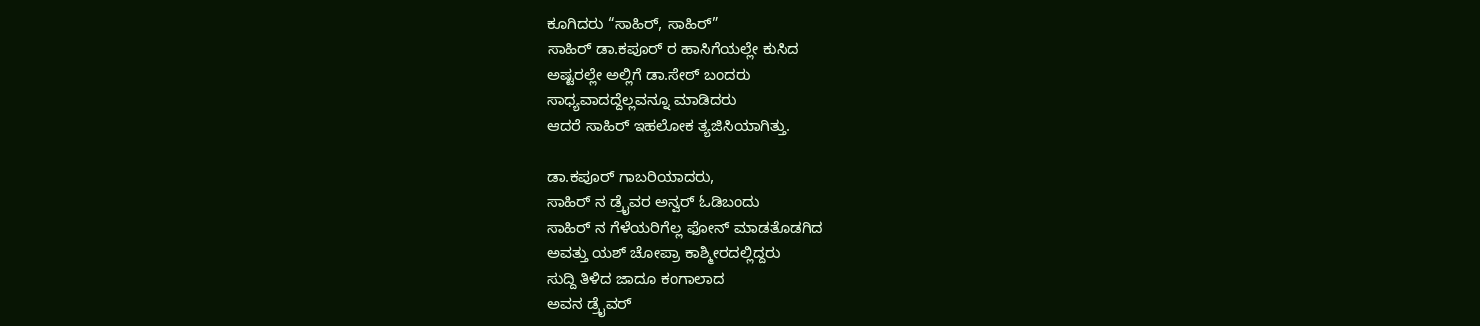ಕೂಗಿದರು “ಸಾಹಿರ್, ಸಾಹಿರ್”
ಸಾಹಿರ್ ಡಾ.ಕಪೂರ್ ರ ಹಾಸಿಗೆಯಲ್ಲೇ ಕುಸಿದ
ಅಷ್ಟರಲ್ಲೇ ಅಲ್ಲಿಗೆ ಡಾ.ಸೇಠ್ ಬಂದರು
ಸಾಧ್ಯವಾದದ್ದೆಲ್ಲವನ್ನೂ ಮಾಡಿದರು
ಆದರೆ ಸಾಹಿರ್ ಇಹಲೋಕ ತ್ಯಜಿಸಿಯಾಗಿತ್ತು.

ಡಾ.ಕಪೂರ್ ಗಾಬರಿಯಾದರು,
ಸಾಹಿರ್ ನ ಡ್ರೈವರ ಅನ್ವರ್ ಓಡಿಬಂದು
ಸಾಹಿರ್ ನ ಗೆಳೆಯರಿಗೆಲ್ಲ ಫೋನ್ ಮಾಡತೊಡಗಿದ
ಅವತ್ತು ಯಶ್ ಚೋಪ್ರಾ ಕಾಶ್ಮೀರದಲ್ಲಿದ್ದರು
ಸುದ್ದಿ ತಿಳಿದ ಜಾದೂ ಕಂಗಾಲಾದ
ಅವನ ಡ್ರೈವರ್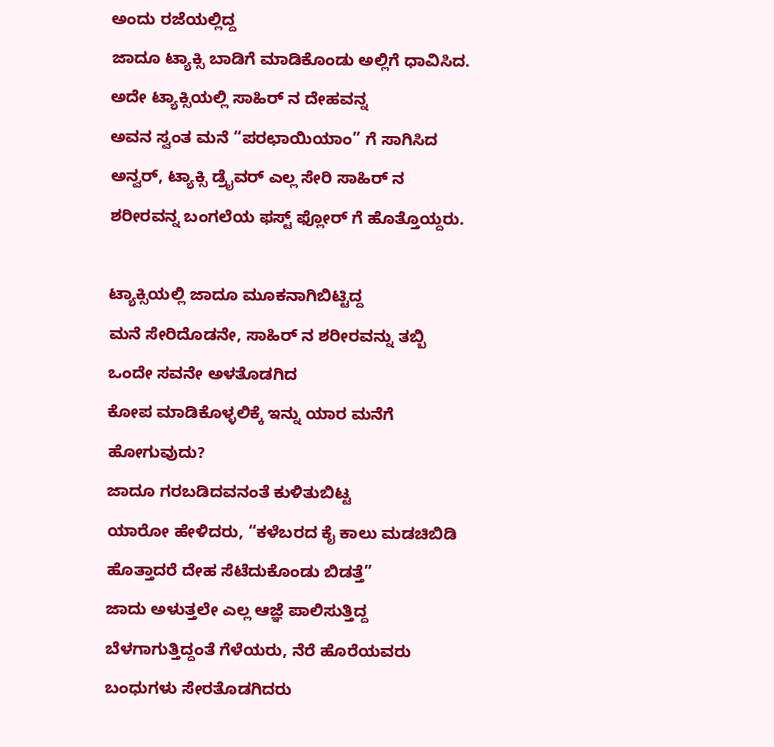ಅಂದು ರಜೆಯಲ್ಲಿದ್ದ
ಜಾದೂ ಟ್ಯಾಕ್ಸಿ ಬಾಡಿಗೆ ಮಾಡಿಕೊಂಡು ಅಲ್ಲಿಗೆ ಧಾವಿಸಿದ.
ಅದೇ ಟ್ಯಾಕ್ಸಿಯಲ್ಲಿ ಸಾಹಿರ್ ನ ದೇಹವನ್ನ
ಅವನ ಸ್ವಂತ ಮನೆ “ಪರಛಾಯಿಯಾಂ” ಗೆ ಸಾಗಿಸಿದ
ಅನ್ವರ್, ಟ್ಯಾಕ್ಸಿ ಡ್ರೈವರ್ ಎಲ್ಲ ಸೇರಿ ಸಾಹಿರ್ ನ
ಶರೀರವನ್ನ ಬಂಗಲೆಯ ಫಸ್ಟ್ ಫ್ಲೋರ್ ಗೆ ಹೊತ್ತೊಯ್ದರು.

ಟ್ಯಾಕ್ಸಿಯಲ್ಲಿ ಜಾದೂ ಮೂಕನಾಗಿಬಿಟ್ಟಿದ್ದ
ಮನೆ ಸೇರಿದೊಡನೇ, ಸಾಹಿರ್ ನ ಶರೀರವನ್ನು ತಬ್ಬಿ
ಒಂದೇ ಸವನೇ ಅಳತೊಡಗಿದ
ಕೋಪ ಮಾಡಿಕೊಳ್ಳಲಿಕ್ಕೆ ಇನ್ನು ಯಾರ ಮನೆಗೆ ಹೋಗುವುದು?
ಜಾದೂ ಗರಬಡಿದವನಂತೆ ಕುಳಿತುಬಿಟ್ಟ
ಯಾರೋ ಹೇಳಿದರು, “ಕಳೆಬರದ ಕೈ ಕಾಲು ಮಡಚಿಬಿಡಿ
ಹೊತ್ತಾದರೆ ದೇಹ ಸೆಟೆದುಕೊಂಡು ಬಿಡತ್ತೆ”
ಜಾದು ಅಳುತ್ತಲೇ ಎಲ್ಲ ಆಜ್ಞೆ ಪಾಲಿಸುತ್ತಿದ್ದ
ಬೆಳಗಾಗುತ್ತಿದ್ದಂತೆ ಗೆಳೆಯರು, ನೆರೆ ಹೊರೆಯವರು
ಬಂಧುಗಳು ಸೇರತೊಡಗಿದರು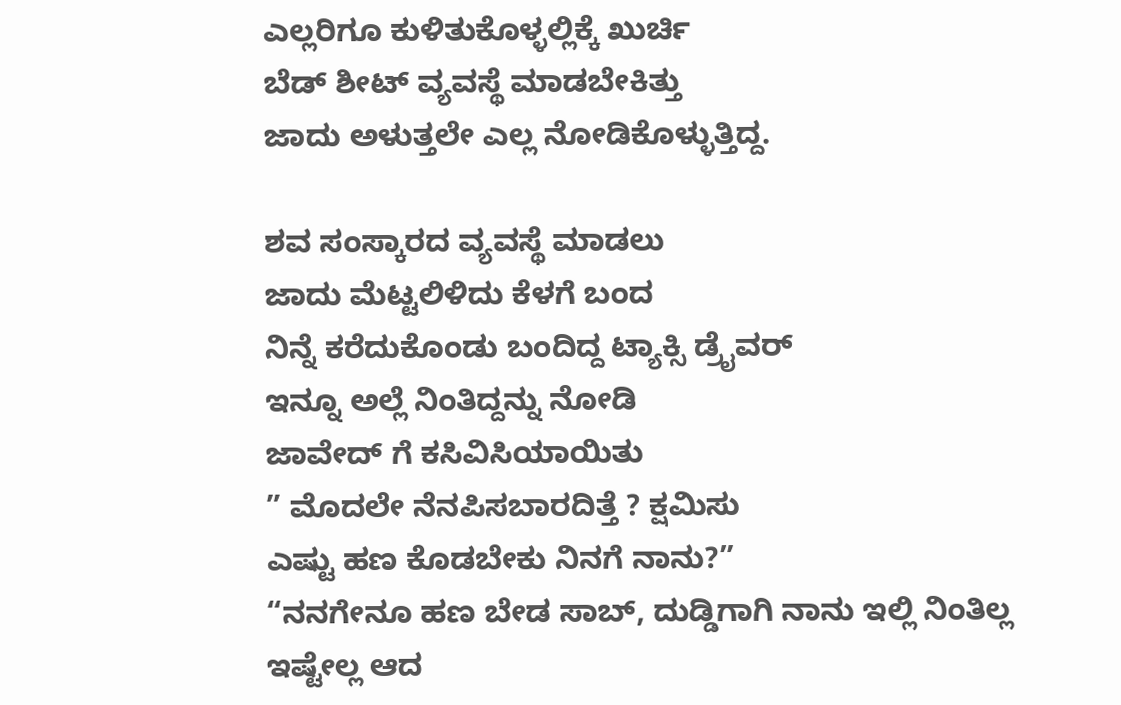ಎಲ್ಲರಿಗೂ ಕುಳಿತುಕೊಳ್ಳಲ್ಲಿಕ್ಕೆ ಖುರ್ಚಿ
ಬೆಡ್ ಶೀಟ್ ವ್ಯವಸ್ಥೆ ಮಾಡಬೇಕಿತ್ತು
ಜಾದು ಅಳುತ್ತಲೇ ಎಲ್ಲ ನೋಡಿಕೊಳ್ಳುತ್ತಿದ್ದ.

ಶವ ಸಂಸ್ಕಾರದ ವ್ಯವಸ್ಥೆ ಮಾಡಲು
ಜಾದು ಮೆಟ್ಟಲಿಳಿದು ಕೆಳಗೆ ಬಂದ
ನಿನ್ನೆ ಕರೆದುಕೊಂಡು ಬಂದಿದ್ದ ಟ್ಯಾಕ್ಸಿ ಡ್ರೈವರ್
ಇನ್ನೂ ಅಲ್ಲೆ ನಿಂತಿದ್ದನ್ನು ನೋಡಿ
ಜಾವೇದ್ ಗೆ ಕಸಿವಿಸಿಯಾಯಿತು
” ಮೊದಲೇ ನೆನಪಿಸಬಾರದಿತ್ತೆ ? ಕ್ಷಮಿಸು
ಎಷ್ಟು ಹಣ ಕೊಡಬೇಕು ನಿನಗೆ ನಾನು?”
“ನನಗೇನೂ ಹಣ ಬೇಡ ಸಾಬ್, ದುಡ್ಡಿಗಾಗಿ ನಾನು ಇಲ್ಲಿ ನಿಂತಿಲ್ಲ
ಇಷ್ಟೇಲ್ಲ ಆದ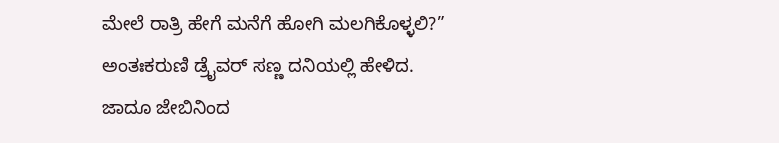ಮೇಲೆ ರಾತ್ರಿ ಹೇಗೆ ಮನೆಗೆ ಹೋಗಿ ಮಲಗಿಕೊಳ್ಳಲಿ?”
ಅಂತಃಕರುಣಿ ಡ್ರೈವರ್ ಸಣ್ಣ ದನಿಯಲ್ಲಿ ಹೇಳಿದ.
ಜಾದೂ ಜೇಬಿನಿಂದ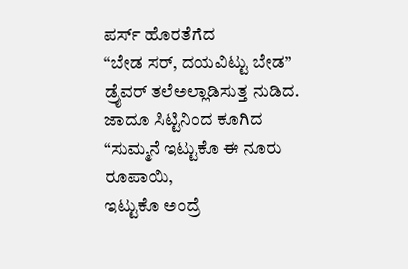ಪರ್ಸ್ ಹೊರತೆಗೆದ
“ಬೇಡ ಸರ್, ದಯವಿಟ್ಟು ಬೇಡ”
ಡ್ರೈವರ್ ತಲೆಅಲ್ಲಾಡಿಸುತ್ತ ನುಡಿದ.
ಜಾದೂ ಸಿಟ್ಟಿನಿಂದ ಕೂಗಿದ
“ಸುಮ್ಮನೆ ಇಟ್ಟುಕೊ ಈ ನೂರು ರೂಪಾಯಿ,
ಇಟ್ಟುಕೊ ಅಂದ್ರೆ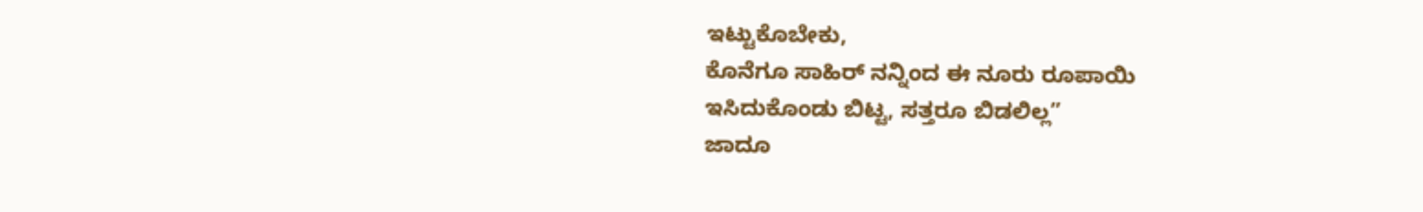ಇಟ್ಟುಕೊಬೇಕು,
ಕೊನೆಗೂ ಸಾಹಿರ್ ನನ್ನಿಂದ ಈ ನೂರು ರೂಪಾಯಿ
ಇಸಿದುಕೊಂಡು ಬಿಟ್ಟ, ಸತ್ತರೂ ಬಿಡಲಿಲ್ಲ”
ಜಾದೂ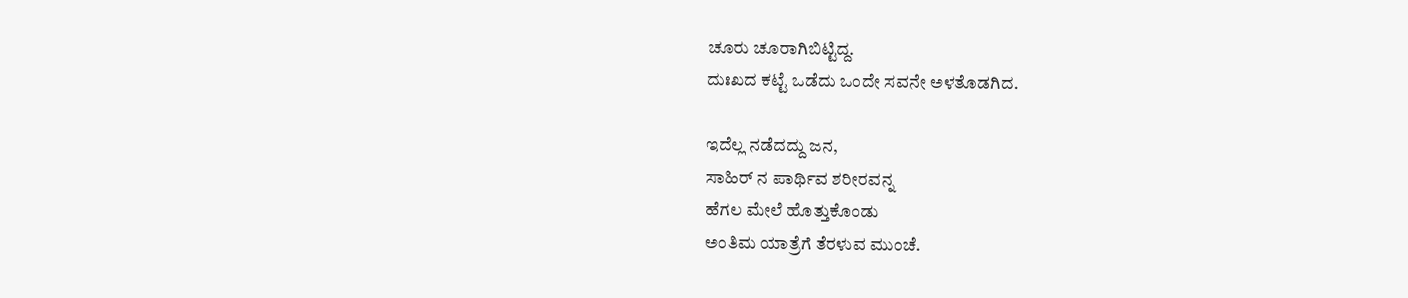ಚೂರು ಚೂರಾಗಿಬಿಟ್ಟಿದ್ದ.
ದುಃಖದ ಕಟ್ಟೆ ಒಡೆದು ಒಂದೇ ಸವನೇ ಅಳತೊಡಗಿದ.

ಇದೆಲ್ಲ ನಡೆದದ್ದು ಜನ,
ಸಾಹಿರ್ ನ ಪಾರ್ಥಿವ ಶರೀರವನ್ನ
ಹೆಗಲ ಮೇಲೆ ಹೊತ್ತುಕೊಂಡು
ಅಂತಿಮ ಯಾತ್ರೆಗೆ ತೆರಳುವ ಮುಂಚೆ.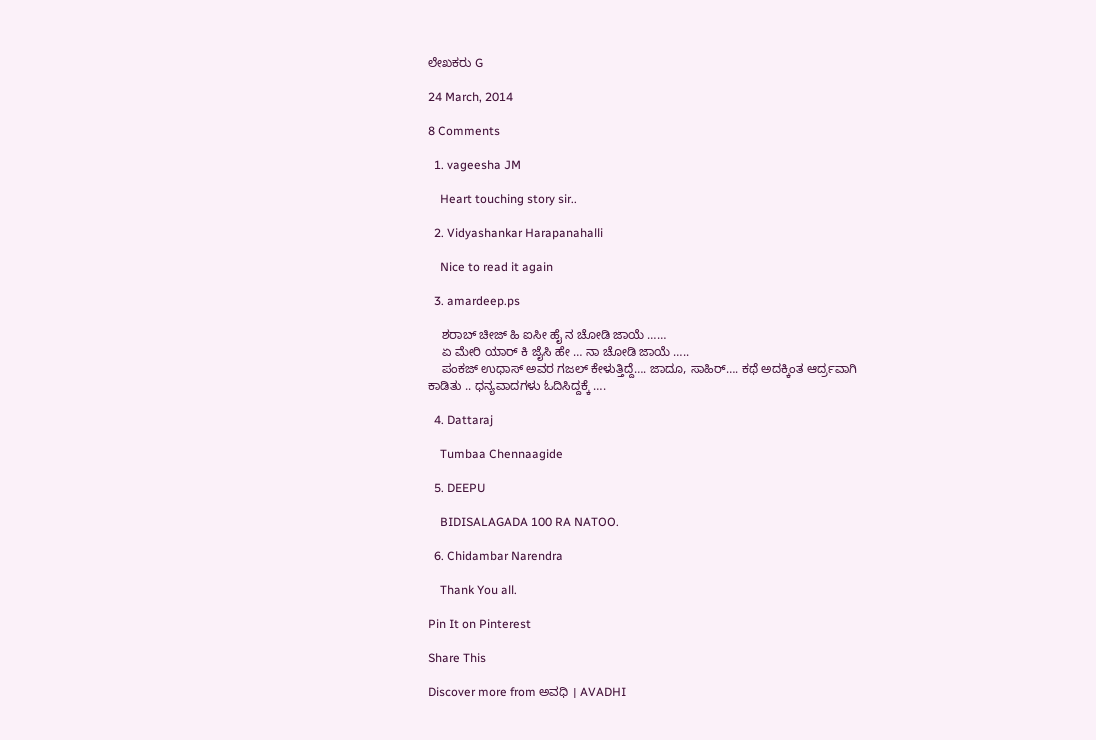ಲೇಖಕರು G

24 March, 2014

8 Comments

  1. vageesha JM

    Heart touching story sir..

  2. Vidyashankar Harapanahalli

    Nice to read it again

  3. amardeep.ps

    ಶರಾಬ್ ಚೀಜ್ ಹಿ ಐಸೀ ಹೈ ನ ಚೋಡಿ ಜಾಯೆ ……
    ಏ ಮೇರಿ ಯಾರ್ ಕಿ ಜೈಸಿ ಹೇ … ನಾ ಚೋಡಿ ಜಾಯೆ …..
    ಪಂಕಜ್ ಉಧಾಸ್ ಅವರ ಗಜಲ್ ಕೇಳುತ್ತಿದ್ದೆ…. ಜಾದೂ, ಸಾಹಿರ್…. ಕಥೆ ಅದಕ್ಕಿಂತ ಆರ್ದ್ರವಾಗಿ ಕಾಡಿತು .. ಧನ್ಯವಾದಗಳು ಓದಿಸಿದ್ದಕ್ಕೆ ….

  4. Dattaraj

    Tumbaa Chennaagide

  5. DEEPU

    BIDISALAGADA 100 RA NATOO.

  6. Chidambar Narendra

    Thank You all.

Pin It on Pinterest

Share This

Discover more from ಅವಧಿ । AVADHI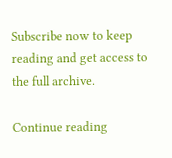Subscribe now to keep reading and get access to the full archive.

Continue reading